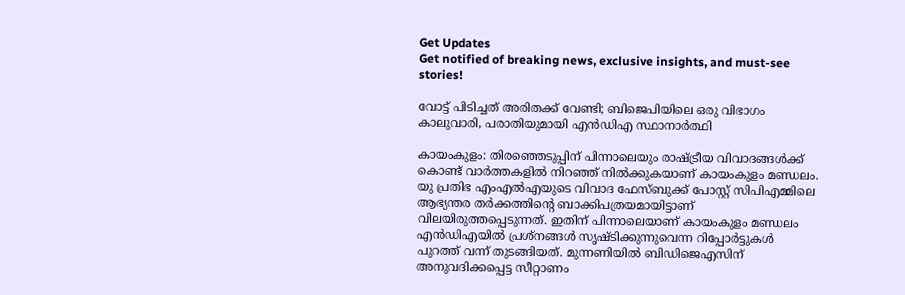Get Updates
Get notified of breaking news, exclusive insights, and must-see stories!

വോട്ട് പിടിച്ചത് അരിതക്ക് വേണ്ടി; ബിജെപിയിലെ ഒരു വിഭാഗം കാലുവാരി, പരാതിയുമായി എന്‍ഡിഎ സ്ഥാനാര്‍ത്ഥി

കായംകുളം: തിരഞ്ഞെടുപ്പിന് പിന്നാലെയും രാഷ്ട്രീയ വിവാദങ്ങള്‍ക്ക് കൊണ്ട് വാര്‍ത്തകളില്‍ നിറഞ്ഞ് നില്‍ക്കുകയാണ് കായംകുളം മണ്ഡലം. യു പ്രതിഭ എംഎല്‍എയുടെ വിവാദ ഫേസ്ബുക്ക് പോസ്റ്റ് സിപിഎമ്മിലെ ആഭ്യന്തര തര്‍ക്കത്തിന്‍റെ ബാക്കിപത്രയമായിട്ടാണ് വിലയിരുത്തപ്പെടുന്നത്. ഇതിന് പിന്നാലെയാണ് കായംകുളം മണ്ഡലം എന്‍ഡിഎയില്‍ പ്രശ്നങ്ങള്‍ സൃഷ്ടിക്കുന്നുവെന്ന റിപ്പോര്‍ട്ടുകള്‍ പുറത്ത് വന്ന് തുടങ്ങിയത്. മുന്നണിയില്‍ ബിഡിജെഎസിന് അനുവദിക്കപ്പെട്ട സീറ്റാണം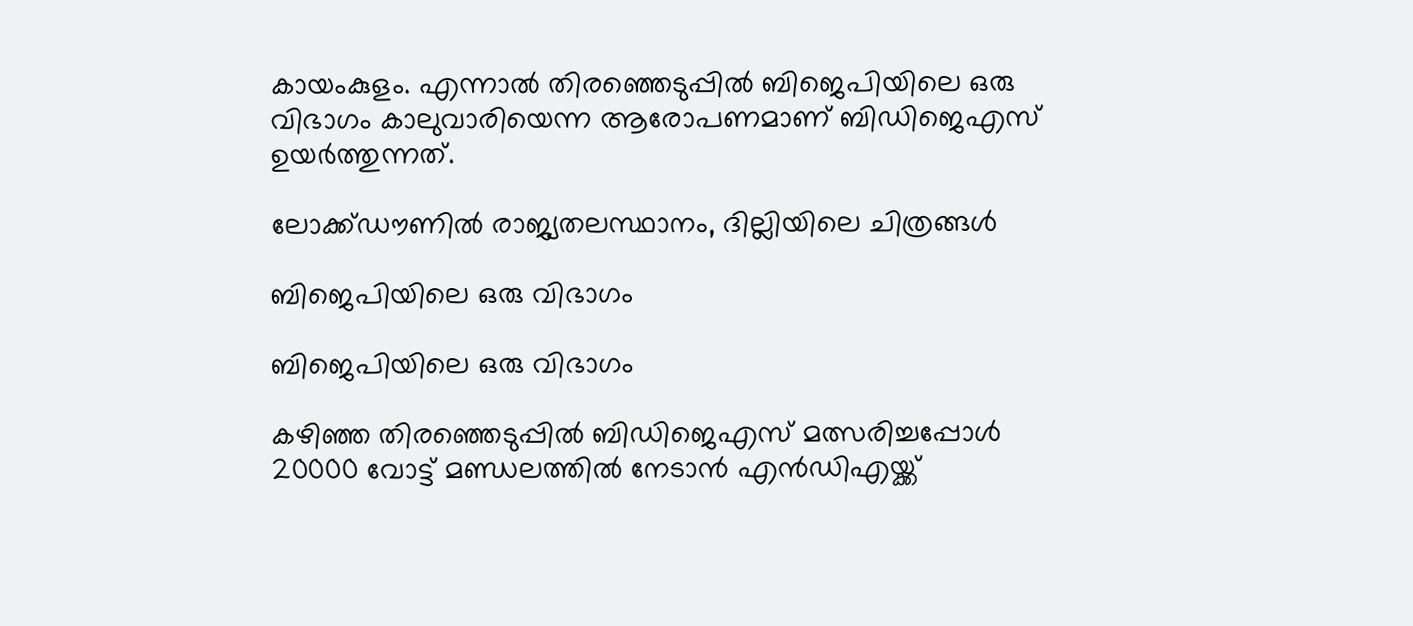കായംകുളം. എന്നാല്‍ തിരഞ്ഞെടുപ്പില്‍ ബിജെപിയിലെ ഒരു വിഭാഗം കാലുവാരിയെന്ന ആരോപണമാണ് ബിഡിജെഎസ് ഉയര്‍ത്തുന്നത്.

ലോക്ക്ഡൗണില്‍ രാജ്യതലസ്ഥാനം, ദില്ലിയിലെ ചിത്രങ്ങള്‍

ബിജെപിയിലെ ഒരു വിഭാഗം

ബിജെപിയിലെ ഒരു വിഭാഗം

കഴിഞ്ഞ തിരഞ്ഞെടുപ്പില്‍ ബിഡിജെഎസ് മത്സരിച്ചപ്പോള്‍ 20000 വോട്ട് മണ്ഡലത്തില്‍ നേടാന്‍ എന്‍ഡിഎയ്ക്ക്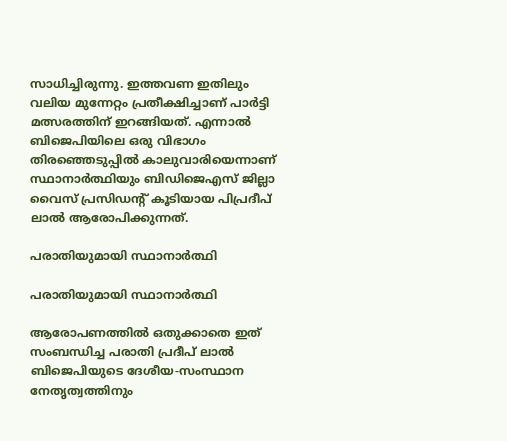സാധിച്ചിരുന്നു. ഇത്തവണ ഇതിലും വലിയ മുന്നേറ്റം പ്രതീക്ഷിച്ചാണ് പാര്‍ട്ടി മത്സരത്തിന് ഇറങ്ങിയത്. എന്നാല്‍ ബിജെപിയിലെ ഒരു വിഭാഗം തിരഞ്ഞെടുപ്പില്‍ കാലുവാരിയെന്നാണ് സ്ഥാനാര്‍ത്ഥിയും ബിഡിജെഎസ് ജില്ലാ വൈസ് പ്രസി‍ഡന്റ് കൂടിയായ പിപ്രദീപ് ലാല്‍ ആരോപിക്കുന്നത്.

പരാതിയുമായി സ്ഥാനാര്‍ത്ഥി

പരാതിയുമായി സ്ഥാനാര്‍ത്ഥി

ആരോപണത്തില്‍ ഒതുക്കാതെ ഇത് സംബന്ധിച്ച പരാതി പ്രദീപ് ലാല്‍ ബിജെപിയുടെ ദേശീയ-സംസ്ഥാന നേതൃത്വത്തിനും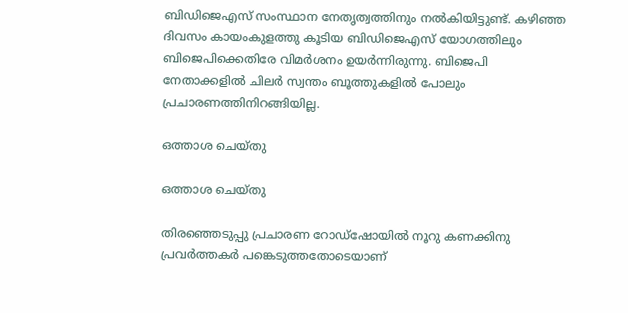ബിഡിജെഎസ് സംസ്ഥാന നേതൃത്വത്തിനും നല്‍കിയിട്ടുണ്ട്. കഴിഞ്ഞ ദിവസം കായംകുളത്തു കൂടിയ ബിഡിജെഎസ് യോഗത്തിലും ബിജെപിക്കെതിരേ വിമര്‍ശനം ഉയര്‍ന്നിരുന്നു. ബിജെപി നേതാക്കളില്‍ ചിലര്‍ സ്വന്തം ബൂത്തുകളില്‍ പോലും പ്രചാരണത്തിനിറങ്ങിയില്ല.

ഒത്താശ ചെയ്തു

ഒത്താശ ചെയ്തു

തിരഞ്ഞെടുപ്പു പ്രചാരണ റോഡ്ഷോയിൽ നൂറു കണക്കിനു പ്രവർത്തകർ പങ്കെടുത്തതോടെയാണ്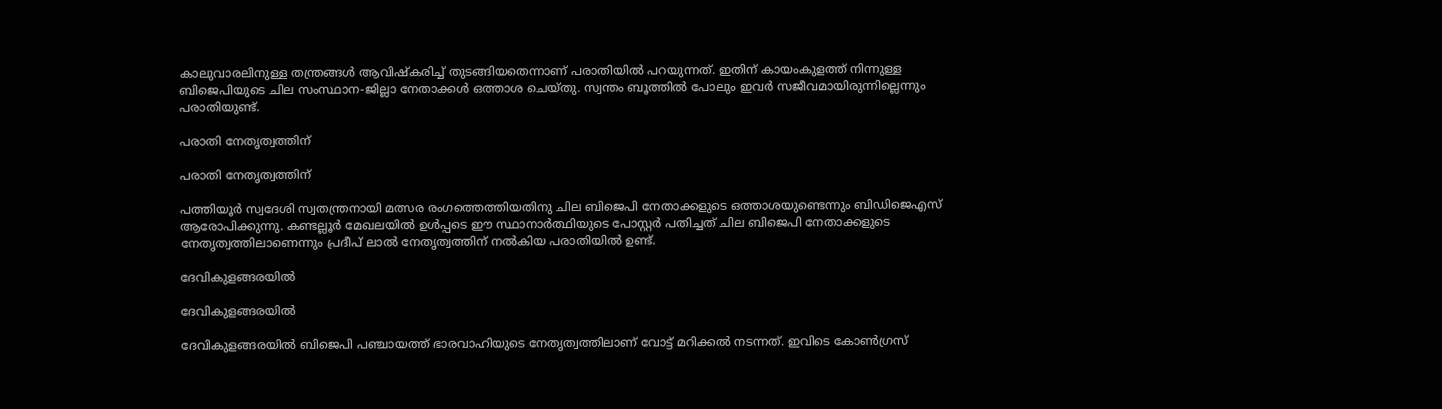കാലുവാരലിനുള്ള തന്ത്രങ്ങള്‍ ആവിഷ്കരിച്ച് തുടങ്ങിയതെന്നാണ് പരാതിയില്‍ പറയുന്നത്. ഇതിന് കായംകുളത്ത് നിന്നുള്ള ബിജെപിയുടെ ചില സംസ്ഥാന-ജില്ലാ നേതാക്കള്‍ ഒത്താശ ചെയ്തു. സ്വന്തം ബൂത്തില്‍ പോലും ഇവര്‍ സജീവമായിരുന്നില്ലെന്നും പരാതിയുണ്ട്.

പരാതി നേതൃത്വത്തിന്

പരാതി നേതൃത്വത്തിന്

പത്തിയൂർ സ്വദേശി സ്വതന്ത്രനായി മത്സര രംഗത്തെത്തിയതിനു ചില ബിജെപി നേതാക്കളുടെ ഒത്താശയുണ്ടെന്നും ബിഡിജെഎസ് ആരോപിക്കുന്നു. കണ്ടല്ലൂര്‍ മേഖലയില്‍ ഉള്‍പ്പടെ ഈ സ്ഥാനാര്‍ത്ഥിയുടെ പോസ്റ്റര്‍ പതിച്ചത് ചില ബിജെപി നേതാക്കളുടെ നേതൃത്വത്തിലാണെന്നും പ്രദീപ് ലാല്‍ നേതൃത്വത്തിന് നല്‍കിയ പരാതിയില്‍ ഉണ്ട്.

ദേവികുളങ്ങരയിൽ

ദേവികുളങ്ങരയിൽ

ദേവികുളങ്ങരയിൽ ബിജെപി പഞ്ചായത്ത് ഭാരവാഹിയുടെ നേതൃത്വത്തിലാണ് വോട്ട് മറിക്കല്‍ നടന്നത്. ഇവിടെ കോണ്‍ഗ്രസ്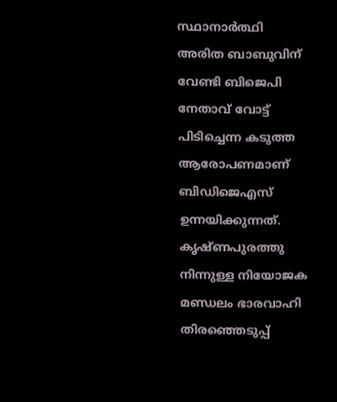സ്ഥാനാര്‍ത്ഥി അരിത ബാബുവിന് വേണ്ടി ബിജെപി നേതാവ് വോട്ട് പിടിച്ചെന്ന കടുത്ത ആരോപണമാണ് ബിഡിജെഎസ് ഉന്നയിക്കുന്നത്. കൃഷ്ണപുരത്തു നിന്നുള്ള നിയോജക മണ്ഡലം ഭാരവാഹി തിരഞ്ഞെടുപ്പ്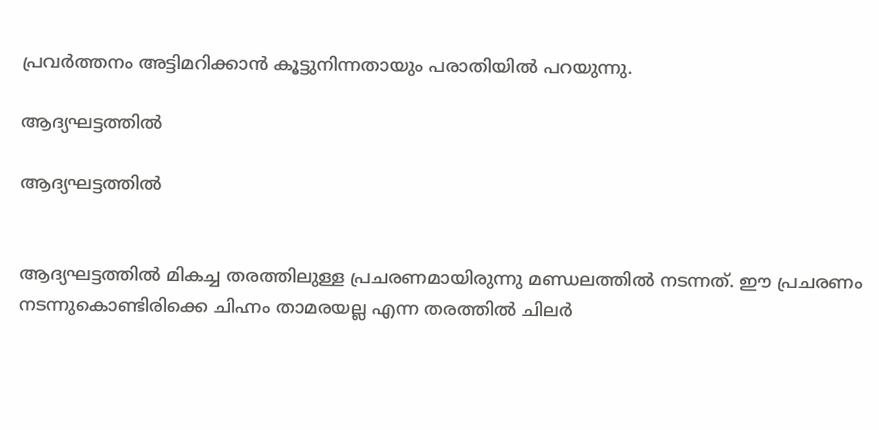പ്രവർത്തനം അട്ടിമറിക്കാൻ കൂട്ടുനിന്നതായും പരാതിയില്‍ പറയുന്നു.

ആദ്യഘട്ടത്തില്‍

ആദ്യഘട്ടത്തില്‍


ആദ്യഘട്ടത്തില്‍ മികച്ച തരത്തിലുള്ള പ്രചരണമായിരുന്നു മണ്ഡലത്തില്‍ നടന്നത്. ഈ പ്രചരണം നടന്നുകൊണ്ടിരിക്കെ ചിഹ്നം താമരയല്ല എന്ന തരത്തില്‍ ചിലര്‍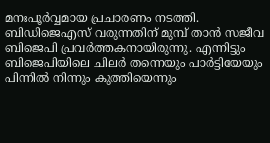മനഃപൂര്‍വ്വമായ പ്രചാരണം നടത്തി. ബിഡിജെഎസ് വരുന്നതിന് മുമ്പ് താന്‍ സജീവ ബിജെപി പ്രവര്‍ത്തകനായിരുന്നു. എന്നിട്ടും ബിജെപിയിലെ ചിലര്‍ തന്നെയും പാര്‍ട്ടിയേയും പിന്നില്‍ നിന്നും കുത്തിയെന്നും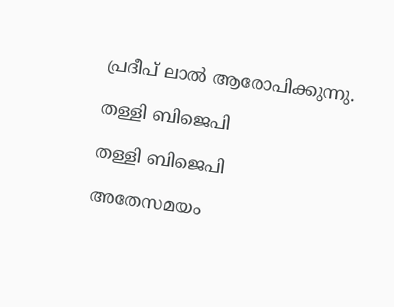പ്രദീപ് ലാല്‍ ആരോപിക്കുന്നു.

തള്ളി ബിജെപി

തള്ളി ബിജെപി

അതേസമയം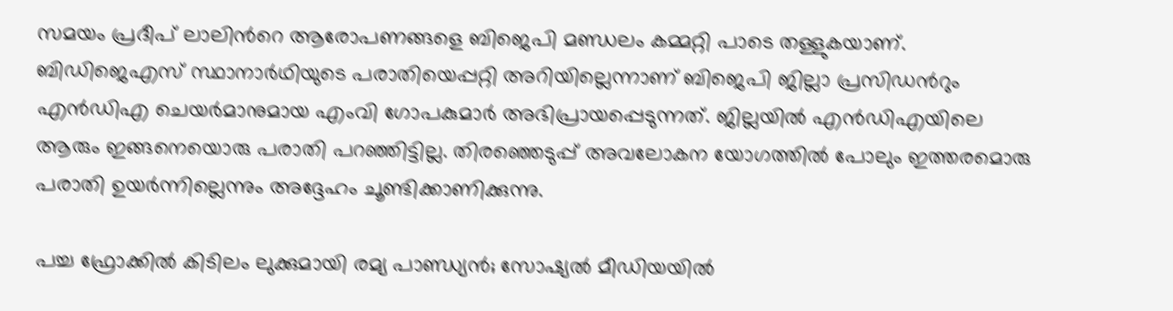സമയം പ്രദീപ് ലാലിന്‍റെ ആരോപണങ്ങളെ ബിജെപി മണ്ഡലം കമ്മറ്റി പാടെ തള്ളുകയാണ്. ബിഡിജെഎസ് സ്ഥാനാർഥിയുടെ പരാതിയെപ്പറ്റി അറിയില്ലെന്നാണ് ബിജെപി ജില്ലാ പ്രസിഡന്‍റും എന്‍ഡിഎ ചെയര്‍മാനുമായ എംവി ഗോപകുമാര്‍ അഭിപ്രായപ്പെടുന്നത്. ജില്ലയിൽ എൻഡിഎയിലെ ആരും ഇങ്ങനെയൊരു പരാതി പറഞ്ഞിട്ടില്ല. തിരഞ്ഞെടുപ്പ് അവലോകന യോഗത്തില്‍ പോലും ഇത്തരമൊരു പരാതി ഉയര്‍ന്നില്ലെന്നും അദ്ദേഹം ചൂണ്ടിക്കാണിക്കുന്നു.

പച്ച ഫ്രോക്കില്‍ കിടിലം ലുക്കുമായി രമ്യ പാണ്ഡ്യന്‍; സോഷ്യല്‍ മീഡിയയില്‍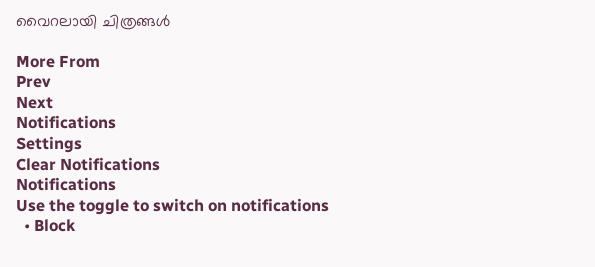വൈറലായി ചിത്രങ്ങള്‍

More From
Prev
Next
Notifications
Settings
Clear Notifications
Notifications
Use the toggle to switch on notifications
  • Block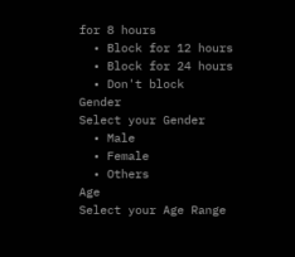for 8 hours
  • Block for 12 hours
  • Block for 24 hours
  • Don't block
Gender
Select your Gender
  • Male
  • Female
  • Others
Age
Select your Age Range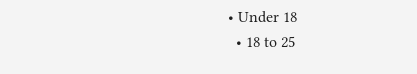• Under 18
  • 18 to 25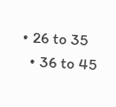• 26 to 35
  • 36 to 45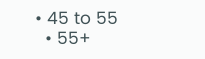• 45 to 55
  • 55+